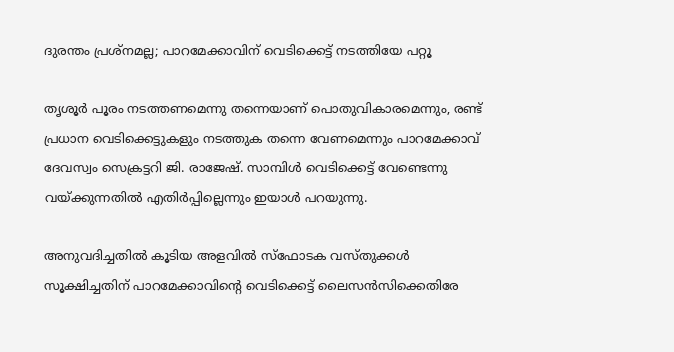ദുരന്തം പ്രശ്നമല്ല; പാറമേക്കാവിന് വെടിക്കെട്ട് നടത്തിയേ പറ്റൂ

തൃശൂർ പൂരം നടത്തണമെന്നു തന്നെയാണ് പൊതുവികാരമെന്നും, രണ്ട് പ്രധാന വെടിക്കെട്ടുകളും നടത്തുക തന്നെ വേണമെന്നും പാറമേക്കാവ് ദേവസ്വം സെക്രട്ടറി ജി. രാജേഷ്. സാമ്പിൾ വെടിക്കെട്ട് വേണ്ടെന്നു വയ്ക്കുന്നതിൽ എതിർപ്പില്ലെന്നും ഇയാൾ പറയുന്നു.

അനുവദിച്ചതിൽ കൂടിയ അളവിൽ സ്ഫോടക വസ്തുക്കൾ സൂക്ഷിച്ചതിന് പാറമേക്കാവിന്‍റെ വെടിക്കെട്ട് ലൈസൻസിക്കെതിരേ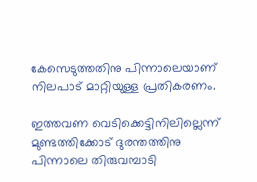കേസെടുത്തതിനു പിന്നാലെയാണ് നിലപാട് മാറ്റിയുള്ള പ്രതികരണം.

ഇത്തവണ വെടിക്കെട്ടിനിലില്ലെന്ന് മുണ്ടത്തിക്കോട് ദുരന്തത്തിനു പിന്നാലെ തിരുവമ്പാടി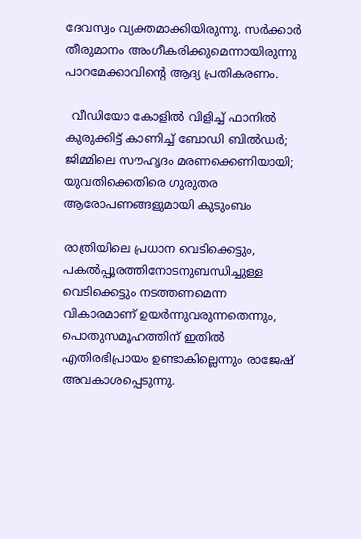ദേവസ്വം വ്യക്തമാക്കിയിരുന്നു. സർക്കാർ തീരുമാനം അംഗീകരിക്കുമെന്നായിരുന്നു പാറമേക്കാവിന്‍റെ ആദ്യ പ്രതികരണം.

  വീഡിയോ കോളിൽ വിളിച്ച് ഫാനിൽ കുരുക്കിട്ട് കാണിച്ച് ബോഡി ബിൽഡർ; ജിമ്മിലെ സൗഹൃദം മരണക്കെണിയായി; യുവതിക്കെതിരെ ഗുരുതര ആരോപണങ്ങളുമായി കുടുംബം

രാത്രിയിലെ പ്രധാന വെടിക്കെട്ടും, പകൽപ്പൂരത്തിനോടനുബന്ധിച്ചുള്ള വെടിക്കെട്ടും നടത്തണമെന്ന വികാരമാണ് ഉയർന്നുവരുന്നതെന്നും, പൊതുസമൂഹത്തിന് ഇതിൽ എതിരഭിപ്രായം ഉണ്ടാകില്ലെന്നും രാജേഷ് അവകാശപ്പെടുന്നു.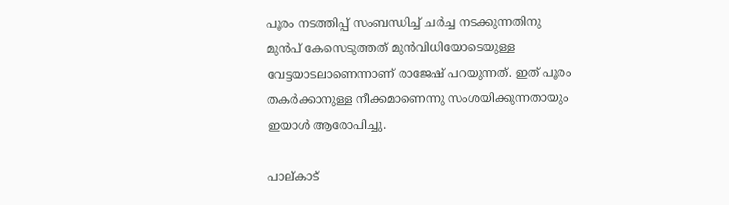പൂരം നടത്തിപ്പ് സംബന്ധിച്ച് ചർച്ച നടക്കുന്നതിനു മുൻപ് കേസെടുത്തത് മുൻവിധിയോടെയുള്ള വേട്ടയാടലാണെന്നാണ് രാജേഷ് പറയുന്നത്. ഇത് പൂരം തകർക്കാനുള്ള നീക്കമാണെന്നു സംശയിക്കുന്നതായും ഇയാൾ ആരോപിച്ചു.

പാല്കാട്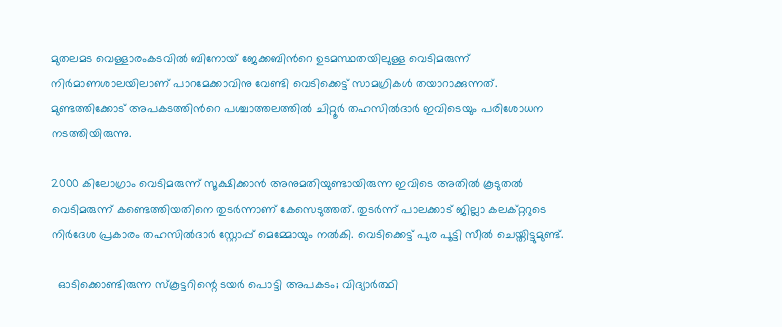മുതലമട വെള്ളാരംകടവിൽ ബിനോയ് ജേക്കബിന്‍റെ ഉടമസ്ഥതയിലുള്ള വെടിമരുന്ന് നിർമാണശാലയിലാണ് പാറമേക്കാവിനു വേണ്ടി വെടിക്കെട്ട് സാമഗ്രികൾ തയാറാക്കുന്നത്. മുണ്ടത്തിക്കോട് അപക‌ടത്തിന്‍റെ പശ്ചാത്തലത്തിൽ ചിറ്റൂർ തഹസിൽദാർ ഇവിടെയും പരിശോധന നടത്തിയിരുന്നു.

2000 കിലോഗ്രാം വെടിമരുന്ന് സൂക്ഷിക്കാൻ അനുമതിയുണ്ടായിരുന്ന ഇവിടെ അതിൽ കൂടുതൽ വെടിമരുന്ന് കണ്ടെത്തിയതിനെ തുടർന്നാണ് കേസെടുത്തത്. തുടർന്ന് പാലക്കാട് ജില്ലാ കലക്റ്ററുടെ നിർദേശ പ്രകാരം തഹസിൽദാർ സ്റ്റോപ്പ് മെമ്മോയും നൽകി. വെടിക്കെട്ട് പുര പൂട്ടി സീൽ ചെയ്തിട്ടുമുണ്ട്.

  ഓടിക്കൊണ്ടിരുന്ന സ്‌കൂട്ടറിന്റെ ടയര്‍ പൊട്ടി അപകടം; വിദ്യാര്‍ത്ഥി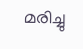മരിച്ചു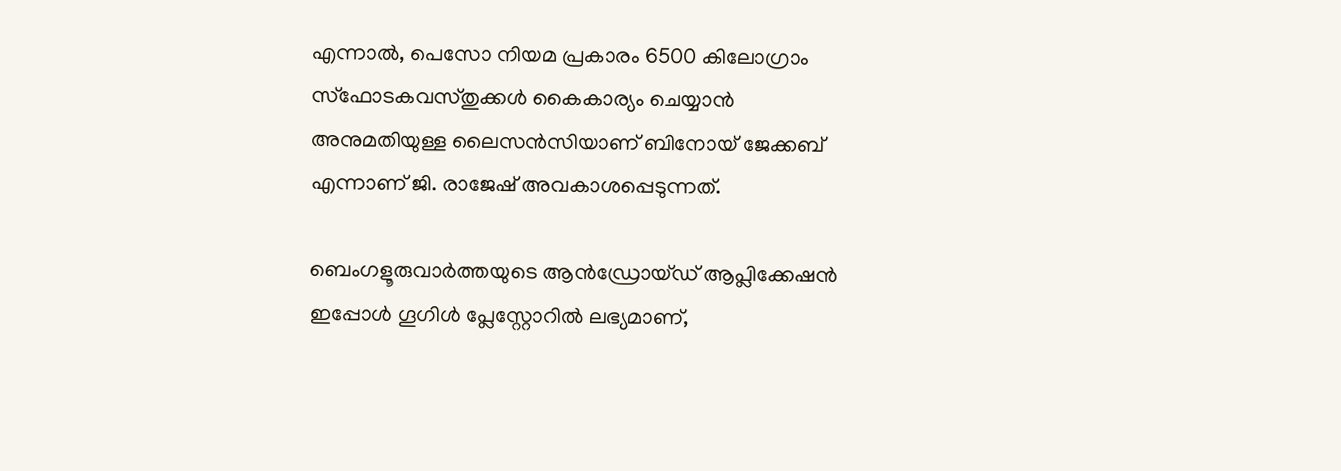എന്നാൽ, പെസോ നിയമ പ്രകാരം 6500 കിലോഗ്രാം സ്ഫോടകവസ്തുക്കൾ കൈകാര്യം ചെയ്യാൻ അനുമതിയുള്ള ലൈസൻസിയാണ് ബിനോയ് ജേക്കബ് എന്നാണ് ജി. രാജേഷ് അവകാശപ്പെടുന്നത്.

ബെംഗളൂരുവാർത്തയുടെ ആൻഡ്രോയ്ഡ് ആപ്ലിക്കേഷൻ ഇപ്പോൾ ഗൂഗിൾ പ്ലേസ്റ്റോറിൽ ലഭ്യമാണ്,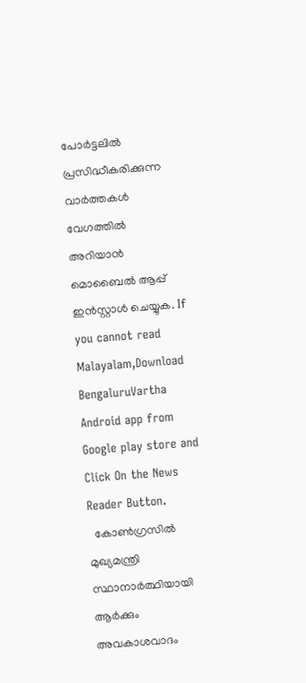പോർട്ടലിൽ പ്രസിദ്ധീകരിക്കുന്ന വാർത്തകൾ വേഗത്തിൽ അറിയാൻ മൊബൈൽ ആപ്പ് ഇൻസ്റ്റാൾ ചെയ്യുക. If you cannot read Malayalam,Download BengaluruVartha Android app from Google play store and Click On the News Reader Button.
  കോൺഗ്രസിൽ മുഖ്യമന്ത്രി സ്ഥാനാർത്ഥിയായി ആർക്കും അവകാശവാദം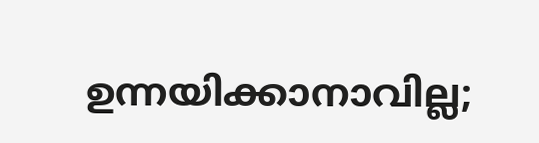ഉന്നയിക്കാനാവില്ല;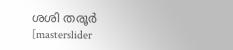ശശി തരൂര്‍
[masterslider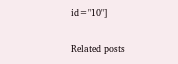id="10"]

Related posts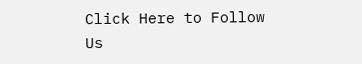Click Here to Follow Us